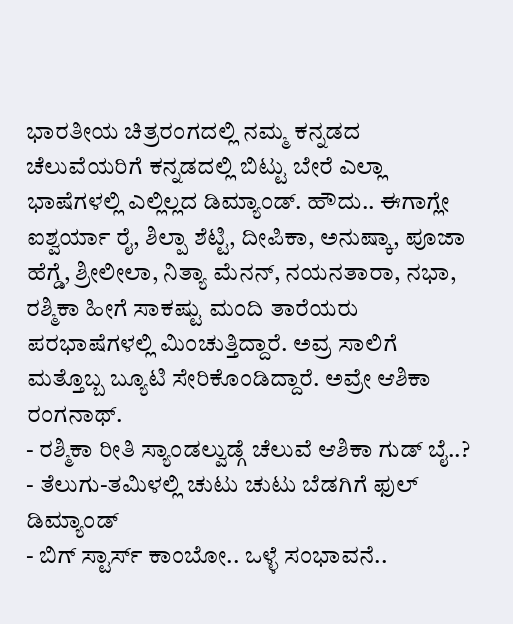ಭಾರತೀಯ ಚಿತ್ರರಂಗದಲ್ಲಿ ನಮ್ಮ ಕನ್ನಡದ ಚೆಲುವೆಯರಿಗೆ ಕನ್ನಡದಲ್ಲಿ ಬಿಟ್ಟು ಬೇರೆ ಎಲ್ಲಾ ಭಾಷೆಗಳಲ್ಲಿ ಎಲ್ಲಿಲ್ಲದ ಡಿಮ್ಯಾಂಡ್. ಹೌದು.. ಈಗಾಗ್ಲೇ ಐಶ್ವರ್ಯಾ ರೈ, ಶಿಲ್ಪಾ ಶೆಟ್ಟಿ, ದೀಪಿಕಾ, ಅನುಷ್ಕಾ, ಪೂಜಾ ಹೆಗ್ಡೆ, ಶ್ರೀಲೀಲಾ, ನಿತ್ಯಾ ಮೆನನ್, ನಯನತಾರಾ, ನಭಾ, ರಶ್ಮಿಕಾ ಹೀಗೆ ಸಾಕಷ್ಟು ಮಂದಿ ತಾರೆಯರು ಪರಭಾಷೆಗಳಲ್ಲಿ ಮಿಂಚುತ್ತಿದ್ದಾರೆ. ಅವ್ರ ಸಾಲಿಗೆ ಮತ್ತೊಬ್ಬ ಬ್ಯೂಟಿ ಸೇರಿಕೊಂಡಿದ್ದಾರೆ. ಅವ್ರೇ ಆಶಿಕಾ ರಂಗನಾಥ್.
- ರಶ್ಮಿಕಾ ರೀತಿ ಸ್ಯಾಂಡಲ್ವುಡ್ಗೆ ಚೆಲುವೆ ಆಶಿಕಾ ಗುಡ್ ಬೈ..?
- ತೆಲುಗು-ತಮಿಳಲ್ಲಿ ಚುಟು ಚುಟು ಬೆಡಗಿಗೆ ಫುಲ್ ಡಿಮ್ಯಾಂಡ್
- ಬಿಗ್ ಸ್ಟಾರ್ಸ್ ಕಾಂಬೋ.. ಒಳ್ಳೆ ಸಂಭಾವನೆ..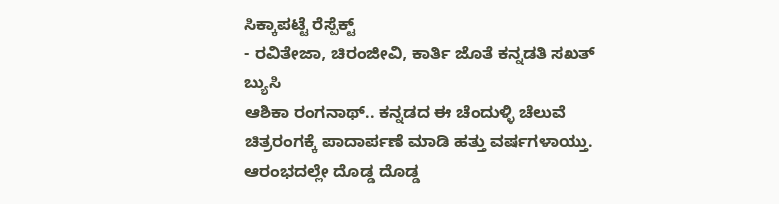ಸಿಕ್ಕಾಪಟ್ಟೆ ರೆಸ್ಪೆಕ್ಟ್
- ರವಿತೇಜಾ, ಚಿರಂಜೀವಿ, ಕಾರ್ತಿ ಜೊತೆ ಕನ್ನಡತಿ ಸಖತ್ ಬ್ಯುಸಿ
ಆಶಿಕಾ ರಂಗನಾಥ್.. ಕನ್ನಡದ ಈ ಚೆಂದುಳ್ಳಿ ಚೆಲುವೆ ಚಿತ್ರರಂಗಕ್ಕೆ ಪಾದಾರ್ಪಣೆ ಮಾಡಿ ಹತ್ತು ವರ್ಷಗಳಾಯ್ತು. ಆರಂಭದಲ್ಲೇ ದೊಡ್ಡ ದೊಡ್ಡ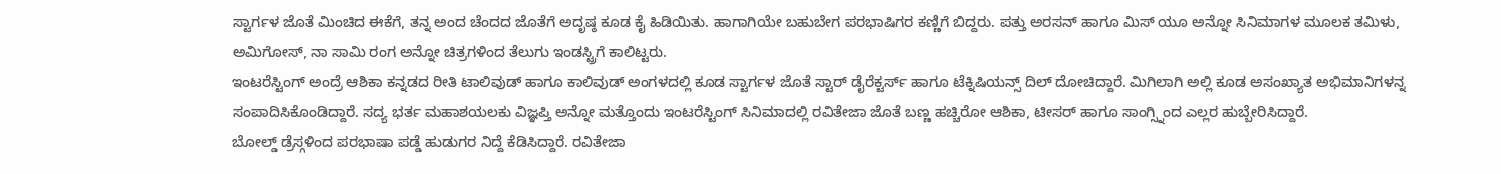ಸ್ಟಾರ್ಗಳ ಜೊತೆ ಮಿಂಚಿದ ಈಕೆಗೆ, ತನ್ನ ಅಂದ ಚೆಂದದ ಜೊತೆಗೆ ಅದೃಷ್ಠ ಕೂಡ ಕೈ ಹಿಡಿಯಿತು. ಹಾಗಾಗಿಯೇ ಬಹುಬೇಗ ಪರಭಾಷಿಗರ ಕಣ್ಣಿಗೆ ಬಿದ್ದರು. ಪತ್ತು ಅರಸನ್ ಹಾಗೂ ಮಿಸ್ ಯೂ ಅನ್ನೋ ಸಿನಿಮಾಗಳ ಮೂಲಕ ತಮಿಳು, ಅಮಿಗೋಸ್, ನಾ ಸಾಮಿ ರಂಗ ಅನ್ನೋ ಚಿತ್ರಗಳಿಂದ ತೆಲುಗು ಇಂಡಸ್ಟ್ರಿಗೆ ಕಾಲಿಟ್ಟರು.
ಇಂಟರೆಸ್ಟಿಂಗ್ ಅಂದ್ರೆ ಆಶಿಕಾ ಕನ್ನಡದ ರೀತಿ ಟಾಲಿವುಡ್ ಹಾಗೂ ಕಾಲಿವುಡ್ ಅಂಗಳದಲ್ಲಿ ಕೂಡ ಸ್ಟಾರ್ಗಳ ಜೊತೆ ಸ್ಟಾರ್ ಡೈರೆಕ್ಟರ್ಸ್ ಹಾಗೂ ಟೆಕ್ನಿಷಿಯನ್ಸ್ ದಿಲ್ ದೋಚಿದ್ದಾರೆ. ಮಿಗಿಲಾಗಿ ಅಲ್ಲಿ ಕೂಡ ಅಸಂಖ್ಯಾತ ಅಭಿಮಾನಿಗಳನ್ನ ಸಂಪಾದಿಸಿಕೊಂಡಿದ್ದಾರೆ. ಸದ್ಯ ಭರ್ತ ಮಹಾಶಯಲಕು ವಿಜ್ಞಪ್ತಿ ಅನ್ನೋ ಮತ್ತೊಂದು ಇಂಟರೆಸ್ಟಿಂಗ್ ಸಿನಿಮಾದಲ್ಲಿ ರವಿತೇಜಾ ಜೊತೆ ಬಣ್ಣ ಹಚ್ಚಿರೋ ಆಶಿಕಾ, ಟೀಸರ್ ಹಾಗೂ ಸಾಂಗ್ಸ್ನಿಂದ ಎಲ್ಲರ ಹುಬ್ಬೇರಿಸಿದ್ದಾರೆ.
ಬೋಲ್ಡ್ ಡ್ರೆಸ್ಗಳಿಂದ ಪರಭಾಷಾ ಪಡ್ಡೆ ಹುಡುಗರ ನಿದ್ದೆ ಕೆಡಿಸಿದ್ದಾರೆ. ರವಿತೇಜಾ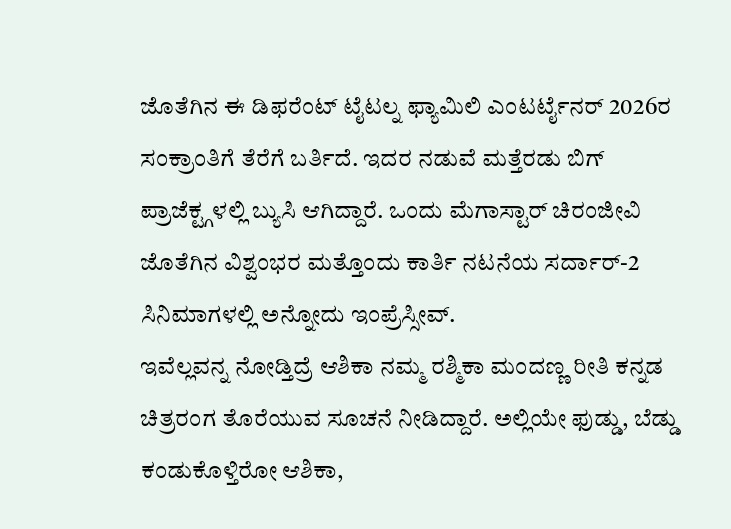ಜೊತೆಗಿನ ಈ ಡಿಫರೆಂಟ್ ಟೈಟಲ್ನ ಫ್ಯಾಮಿಲಿ ಎಂಟರ್ಟೈನರ್ 2026ರ ಸಂಕ್ರಾಂತಿಗೆ ತೆರೆಗೆ ಬರ್ತಿದೆ. ಇದರ ನಡುವೆ ಮತ್ತೆರಡು ಬಿಗ್ ಪ್ರಾಜೆಕ್ಟ್ಗಳಲ್ಲಿ ಬ್ಯುಸಿ ಆಗಿದ್ದಾರೆ. ಒಂದು ಮೆಗಾಸ್ಟಾರ್ ಚಿರಂಜೀವಿ ಜೊತೆಗಿನ ವಿಶ್ವಂಭರ ಮತ್ತೊಂದು ಕಾರ್ತಿ ನಟನೆಯ ಸರ್ದಾರ್-2 ಸಿನಿಮಾಗಳಲ್ಲಿ ಅನ್ನೋದು ಇಂಪ್ರೆಸ್ಸೀವ್.
ಇವೆಲ್ಲವನ್ನ ನೋಡ್ತಿದ್ರೆ ಆಶಿಕಾ ನಮ್ಮ ರಶ್ಮಿಕಾ ಮಂದಣ್ಣ ರೀತಿ ಕನ್ನಡ ಚಿತ್ರರಂಗ ತೊರೆಯುವ ಸೂಚನೆ ನೀಡಿದ್ದಾರೆ. ಅಲ್ಲಿಯೇ ಫುಡ್ಡು, ಬೆಡ್ಡು ಕಂಡುಕೊಳ್ತಿರೋ ಆಶಿಕಾ,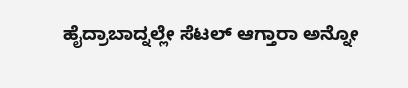ಹೈದ್ರಾಬಾದ್ನಲ್ಲೇ ಸೆಟಲ್ ಆಗ್ತಾರಾ ಅನ್ನೋ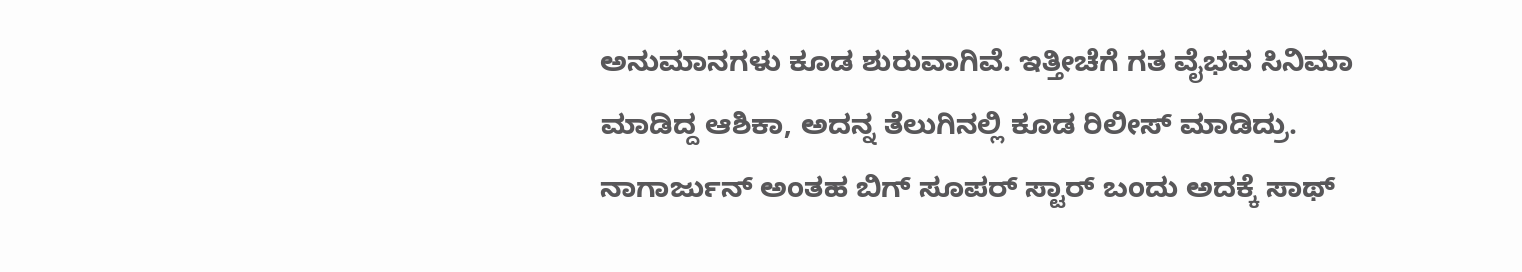ಅನುಮಾನಗಳು ಕೂಡ ಶುರುವಾಗಿವೆ. ಇತ್ತೀಚೆಗೆ ಗತ ವೈಭವ ಸಿನಿಮಾ ಮಾಡಿದ್ದ ಆಶಿಕಾ, ಅದನ್ನ ತೆಲುಗಿನಲ್ಲಿ ಕೂಡ ರಿಲೀಸ್ ಮಾಡಿದ್ರು. ನಾಗಾರ್ಜುನ್ ಅಂತಹ ಬಿಗ್ ಸೂಪರ್ ಸ್ಟಾರ್ ಬಂದು ಅದಕ್ಕೆ ಸಾಥ್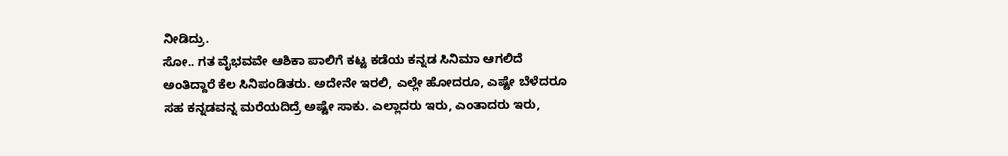ನೀಡಿದ್ರು.
ಸೋ.. ಗತ ವೈಭವವೇ ಆಶಿಕಾ ಪಾಲಿಗೆ ಕಟ್ಟ ಕಡೆಯ ಕನ್ನಡ ಸಿನಿಮಾ ಆಗಲಿದೆ ಅಂತಿದ್ದಾರೆ ಕೆಲ ಸಿನಿಪಂಡಿತರು. ಅದೇನೇ ಇರಲಿ, ಎಲ್ಲೇ ಹೋದರೂ, ಎಷ್ಟೇ ಬೆಳೆದರೂ ಸಹ ಕನ್ನಡವನ್ನ ಮರೆಯದಿದ್ರೆ ಅಷ್ಟೇ ಸಾಕು. ಎಲ್ಲಾದರು ಇರು, ಎಂತಾದರು ಇರು,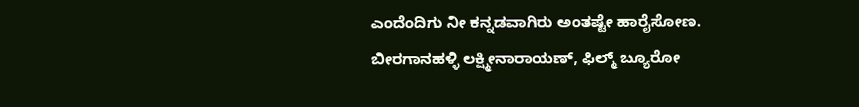ಎಂದೆಂದಿಗು ನೀ ಕನ್ನಡವಾಗಿರು ಅಂತಷ್ಟೇ ಹಾರೈಸೋಣ.
ಬೀರಗಾನಹಳ್ಳಿ ಲಕ್ಷ್ಮೀನಾರಾಯಣ್, ಫಿಲ್ಮ್ ಬ್ಯೂರೋ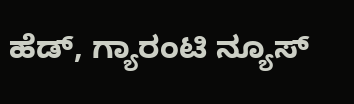ಹೆಡ್, ಗ್ಯಾರಂಟಿ ನ್ಯೂಸ್